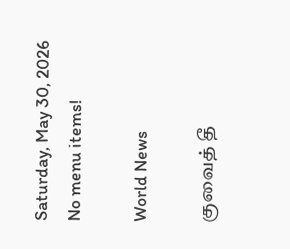Saturday, May 30, 2026
No menu items!

World News

குவைத் தீ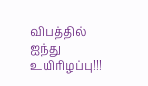விபத்தில் ஐந்து உயிரிழப்பு!!!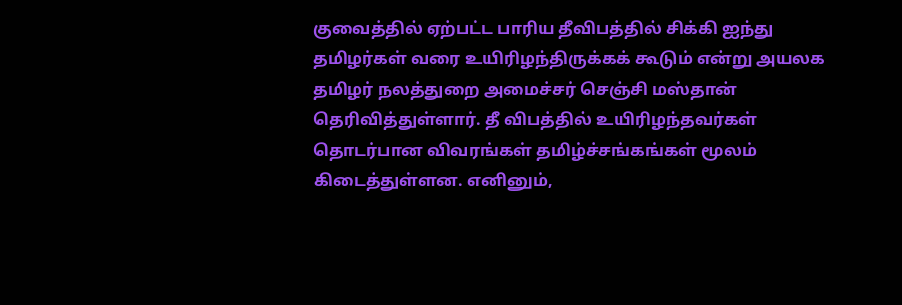குவைத்தில் ஏற்பட்ட பாரிய தீவிபத்தில் சிக்கி ஐந்து தமிழர்கள் வரை உயிரிழந்திருக்கக் கூடும் என்று அயலக தமிழர் நலத்துறை அமைச்சர் செஞ்சி மஸ்தான் தெரிவித்துள்ளார். தீ விபத்தில் உயிரிழந்தவர்கள் தொடர்பான விவரங்கள் தமிழ்ச்சங்கங்கள் மூலம் கிடைத்துள்ளன. எனினும்,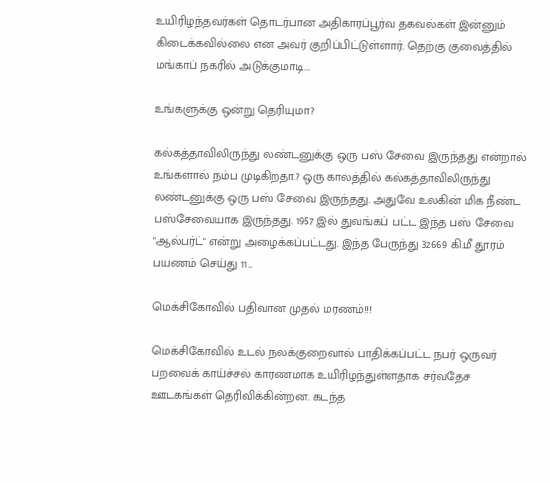உயிரிழந்தவர்கள் தொடர்பான அதிகாரப்பூர்வ தகவல்கள் இன்னும் கிடைக்கவில்லை என அவர் குறிப்பிட்டுள்ளார். தெற்கு குவைத்தில் மங்காப் நகரில் அடுக்குமாடி...

உங்களுக்கு ஒன்று தெரியுமா?

கல்கத்தாவிலிருந்து லண்டனுக்கு ஒரு பஸ் சேவை இருந்தது என்றால் உங்களால் நம்ப முடிகிறதா.? ஒரு காலத்தில் கல்கத்தாவிலிருந்து லண்டனுக்கு ஒரு பஸ் சேவை இருந்தது. அதுவே உலகின் மிக நீண்ட பஸ்சேவையாக இருந்தது. 1957 இல் துவங்கப் பட்ட இந்த பஸ் சேவை "ஆல்பர்ட்" என்று அழைக்கப்பட்டது. இந்த பேருந்து 32669 கி.மீ தூரம் பயணம் செய்து 11...

மெக்சிகோவில் பதிவான முதல் மரணம்!!!

மெக்சிகோவில் உடல் நலக்குறைவால் பாதிக்கப்பட்ட நபர் ஒருவர் பறவைக் காய்ச்சல் காரணமாக உயிரிழந்துள்ளதாக சர்வதேச ஊடகங்கள் தெரிவிக்கின்றன. கடந்த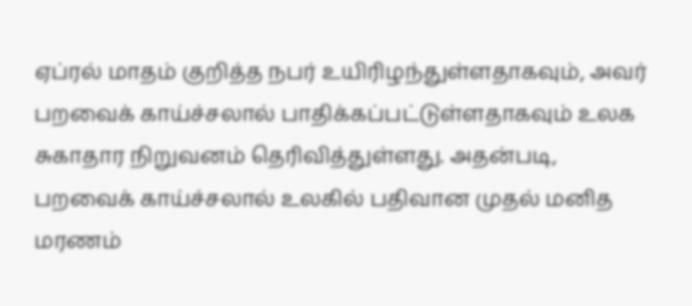ஏப்ரல் மாதம் குறித்த நபர் உயிரிழந்துள்ளதாகவும், அவர் பறவைக் காய்ச்சலால் பாதிக்கப்பட்டுள்ளதாகவும் உலக சுகாதார நிறுவனம் தெரிவித்துள்ளது. அதன்படி, பறவைக் காய்ச்சலால் உலகில் பதிவான முதல் மனித மரணம்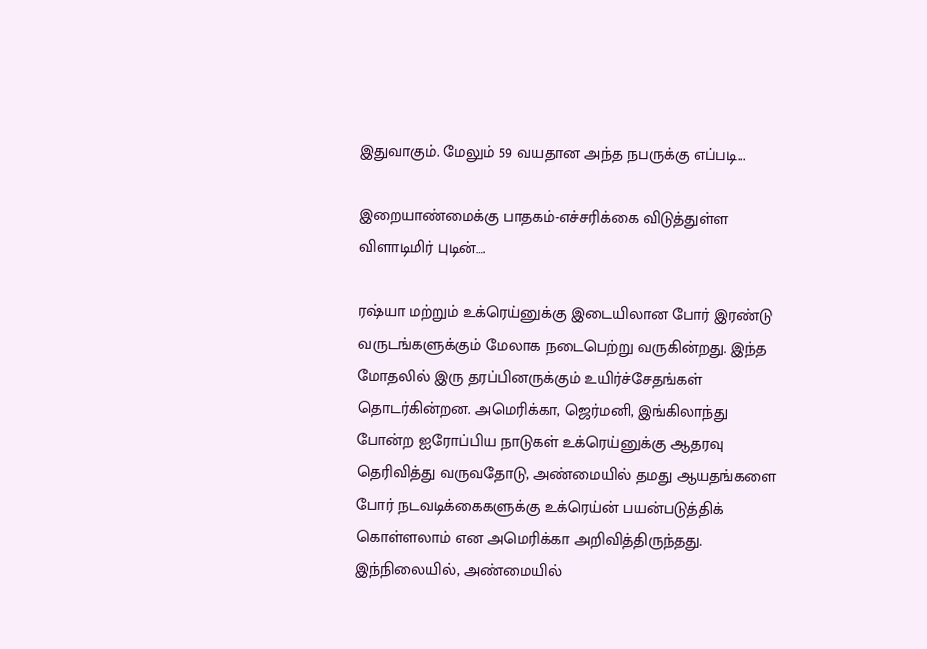இதுவாகும். மேலும் 59 வயதான அந்த நபருக்கு எப்படி...

இறையாண்மைக்கு பாதகம்-எச்சரிக்கை விடுத்துள்ள விளாடிமிர் புடின்….

ரஷ்யா மற்றும் உக்ரெய்னுக்கு இடையிலான போர் இரண்டு வருடங்களுக்கும் மேலாக நடைபெற்று வருகின்றது. இந்த மோதலில் இரு தரப்பினருக்கும் உயிர்ச்சேதங்கள் தொடர்கின்றன. அமெரிக்கா, ஜெர்மனி, இங்கிலாந்து போன்ற ஐரோப்பிய நாடுகள் உக்ரெய்னுக்கு ஆதரவு தெரிவித்து வருவதோடு, அண்மையில் தமது ஆயதங்களை போர் நடவடிக்கைகளுக்கு உக்ரெய்ன் பயன்படுத்திக் கொள்ளலாம் என அமெரிக்கா அறிவித்திருந்தது. இந்நிலையில், அண்மையில்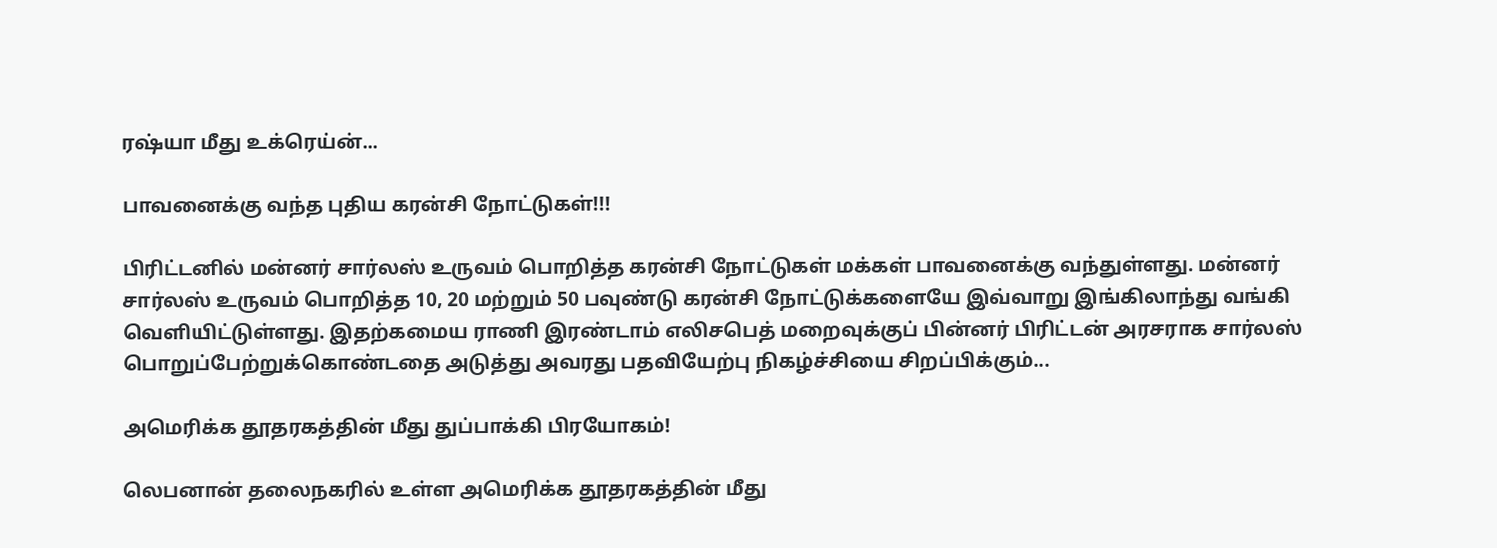ரஷ்யா மீது உக்ரெய்ன்...

பாவனைக்கு வந்த புதிய கரன்சி நோட்டுகள்!!!

பிரிட்டனில் மன்னர் சார்லஸ் உருவம் பொறித்த கரன்சி நோட்டுகள் மக்கள் பாவனைக்கு வந்துள்ளது. மன்னர் சார்லஸ் உருவம் பொறித்த 10, 20 மற்றும் 50 பவுண்டு கரன்சி நோட்டுக்களையே இவ்வாறு இங்கிலாந்து வங்கி  வெளியிட்டுள்ளது. இதற்கமைய ராணி இரண்டாம் எலிசபெத் மறைவுக்குப் பின்னர் பிரிட்டன் அரசராக சார்லஸ் பொறுப்பேற்றுக்கொண்டதை அடுத்து அவரது பதவியேற்பு நிகழ்ச்சியை சிறப்பிக்கும்...

அமெரிக்க தூதரகத்தின் மீது துப்பாக்கி பிரயோகம்!

லெபனான் தலைநகரில் உள்ள அமெரிக்க தூதரகத்தின் மீது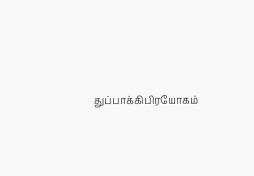துப்பாக்கிபிரயோகம்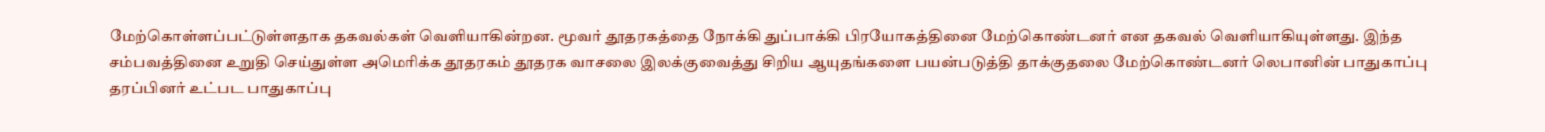மேற்கொள்ளப்பட்டுள்ளதாக தகவல்கள் வெளியாகின்றன. மூவர் தூதரகத்தை நோக்கி துப்பாக்கி பிரயோகத்தினை மேற்கொண்டனர் என தகவல் வெளியாகியுள்ளது. இந்த சம்பவத்தினை உறுதி செய்துள்ள அமெரிக்க தூதரகம் தூதரக வாசலை இலக்குவைத்து சிறிய ஆயுதங்களை பயன்படுத்தி தாக்குதலை மேற்கொண்டனர் லெபானின் பாதுகாப்பு தரப்பினர் உட்பட பாதுகாப்பு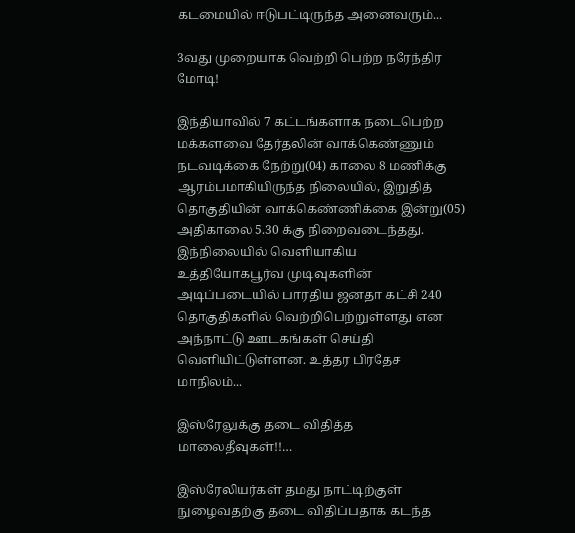கடமையில் ஈடுபட்டிருந்த அனைவரும்...

3வது முறையாக வெற்றி பெற்ற நரேந்திர மோடி!

இந்தியாவில் 7 கட்டங்களாக நடைபெற்ற மக்களவை தேர்தலின் வாக்கெண்ணும் நடவடிக்கை நேற்று(04) காலை 8 மணிக்கு ஆரம்பமாகியிருந்த நிலையில், இறுதித் தொகுதியின் வாக்கெண்ணிக்கை இன்று(05) அதிகாலை 5.30 க்கு நிறைவடைந்தது. இந்நிலையில் வௌியாகிய உத்தியோகபூர்வ முடிவுகளின் அடிப்படையில் பாரதிய ஜனதா கட்சி 240 தொகுதிகளில் வெற்றிபெற்றுள்ளது என அந்நாட்டு ஊடகங்கள் செய்தி வெளியிட்டுள்ளன. உத்தர பிரதேச மாநிலம்...

இஸ்ரேலுக்கு தடை விதித்த மாலைதீவுகள்!!…

இஸ்ரேலியர்கள் தமது நாட்டிற்குள் நுழைவதற்கு தடை விதிப்பதாக கடந்த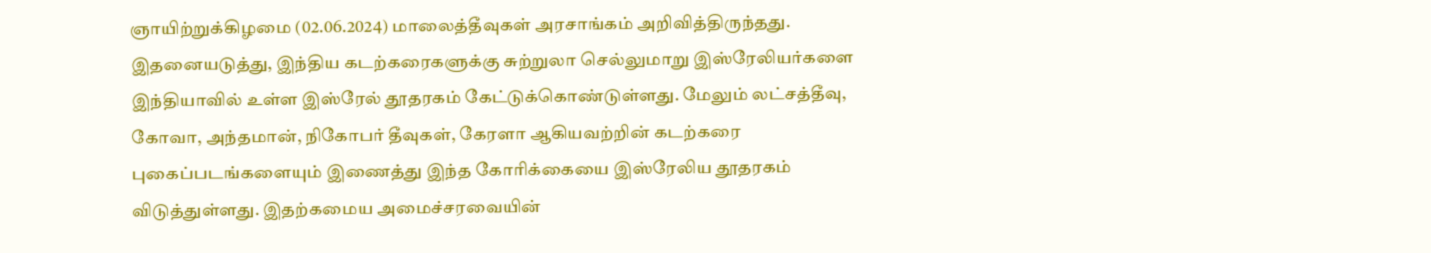ஞாயிற்றுக்கிழமை (02.06.2024) மாலைத்தீவுகள் அரசாங்கம் அறிவித்திருந்தது. இதனையடுத்து, இந்திய கடற்கரைகளுக்கு சுற்றுலா செல்லுமாறு இஸ்ரேலியர்களை இந்தியாவில் உள்ள இஸ்ரேல் தூதரகம் கேட்டுக்கொண்டுள்ளது. மேலும் லட்சத்தீவு, கோவா, அந்தமான், நிகோபர் தீவுகள், கேரளா ஆகியவற்றின் கடற்கரை புகைப்படங்களையும் இணைத்து இந்த கோரிக்கையை இஸ்ரேலிய தூதரகம் விடுத்துள்ளது. இதற்கமைய அமைச்சரவையின்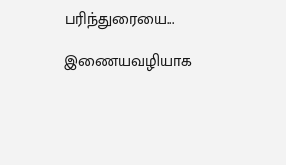பரிந்துரையை...

இணையவழியாக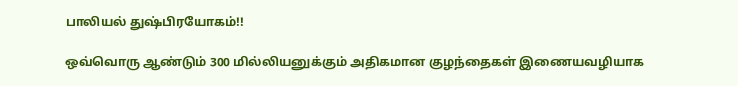பாலியல் துஷ்பிரயோகம்!!

ஒவ்வொரு ஆண்டும் 300 மில்லியனுக்கும் அதிகமான குழந்தைகள் இணையவழியாக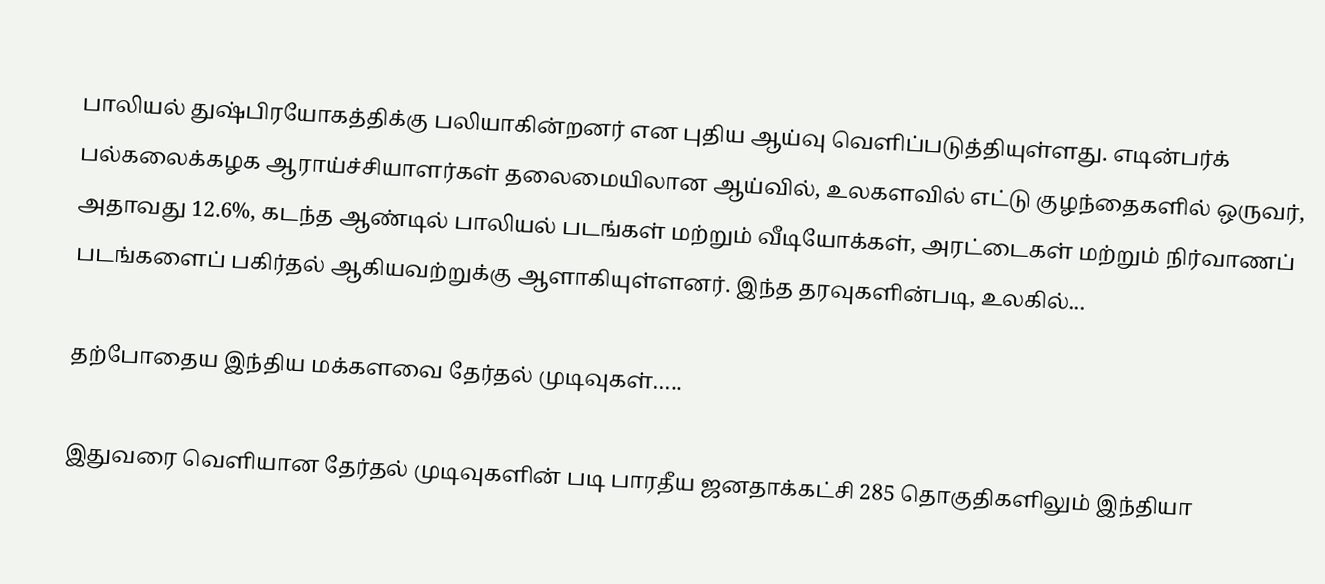பாலியல் துஷ்பிரயோகத்திக்கு பலியாகின்றனர் என புதிய ஆய்வு வெளிப்படுத்தியுள்ளது. எடின்பர்க் பல்கலைக்கழக ஆராய்ச்சியாளர்கள் தலைமையிலான ஆய்வில், உலகளவில் எட்டு குழந்தைகளில் ஒருவர், அதாவது 12.6%, கடந்த ஆண்டில் பாலியல் படங்கள் மற்றும் வீடியோக்கள், அரட்டைகள் மற்றும் நிர்வாணப் படங்களைப் பகிர்தல் ஆகியவற்றுக்கு ஆளாகியுள்ளனர். இந்த தரவுகளின்படி, உலகில்...

தற்போதைய இந்திய மக்களவை தேர்தல் முடிவுகள்…..

இதுவரை வெளியான தேர்தல் முடிவுகளின் படி பாரதீய ஜனதாக்கட்சி 285 தொகுதிகளிலும் இந்தியா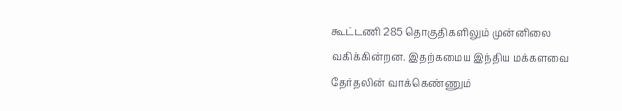கூட்டணி 285 தொகுதிகளிலும் முன்னிலை வகிக்கின்றன. இதற்கமைய இந்திய மக்களவை தேர்தலின் வாக்கெண்ணும்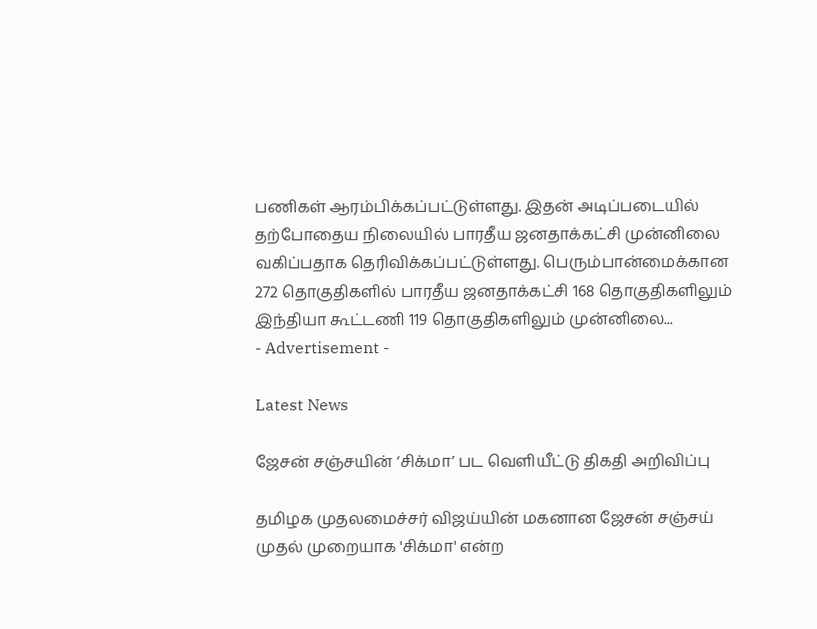பணிகள் ஆரம்பிக்கப்பட்டுள்ளது. இதன் அடிப்படையில் தற்போதைய நிலையில் பாரதீய ஜனதாக்கட்சி முன்னிலை வகிப்பதாக தெரிவிக்கப்பட்டுள்ளது. பெரும்பான்மைக்கான 272 தொகுதிகளில் பாரதீய ஜனதாக்கட்சி 168 தொகுதிகளிலும் இந்தியா கூட்டணி 119 தொகுதிகளிலும் முன்னிலை...
- Advertisement -

Latest News

ஜேசன் சஞ்சயின் ‘சிக்மா’ பட வெளியீட்டு திகதி அறிவிப்பு

தமிழக முதலமைச்சர் விஜய்யின் மகனான ஜேசன் சஞ்சய் முதல் முறையாக 'சிக்மா' என்ற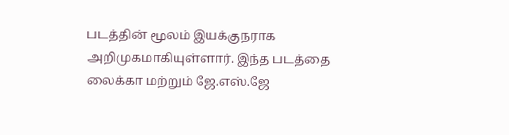படத்தின் மூலம் இயக்குநராக அறிமுகமாகியுள்ளார். இந்த படத்தை லைக்கா மற்றும் ஜே.எஸ்.ஜே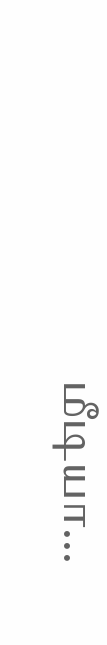மீடியா...